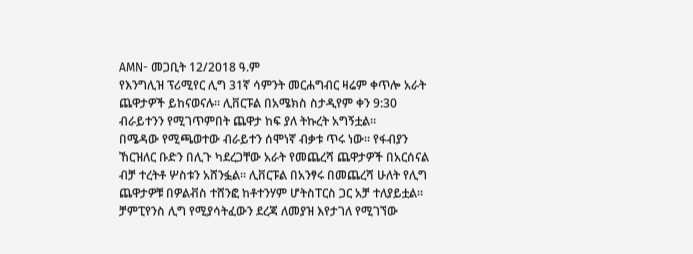AMN- መጋቢት 12/2018 ዓ.ም
የእንግሊዝ ፕሪሚየር ሊግ 31ኛ ሳምንት መርሐግብር ዛሬም ቀጥሎ አራት ጨዋታዎች ይከናወናሉ። ሊቨርፑል በአሜክስ ስታዲየም ቀን 9:30 ብራይተንን የሚገጥምበት ጨዋታ ከፍ ያለ ትኩረት አግኝቷል።
በሜዳው የሚጫወተው ብራይተን ሰሞነኛ ብቃቱ ጥሩ ነው። የፋብያን ኸርዝለር ቡድን በሊጉ ካደረጋቸው አራት የመጨረሻ ጨዋታዎች በአርሰናል ብቻ ተረትቶ ሦስቱን አሸንፏል። ሊቨርፑል በአንፃሩ በመጨረሻ ሁለት የሊግ ጨዋታዎቹ በዎልቭስ ተሸንፎ ከቶተንሃም ሆትስፐርስ ጋር አቻ ተለያይቷል።
ቻምፒየንስ ሊግ የሚያሳትፈውን ደረጃ ለመያዝ እየታገለ የሚገኘው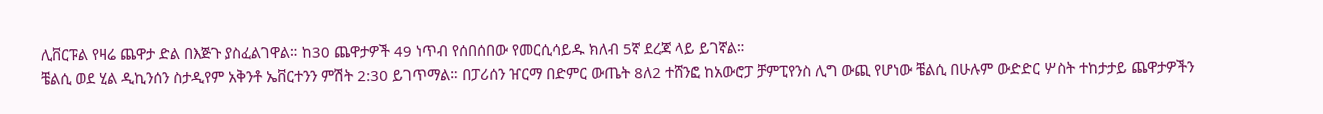ሊቨርፑል የዛሬ ጨዋታ ድል በእጅጉ ያስፈልገዋል። ከ30 ጨዋታዎች 49 ነጥብ የሰበሰበው የመርሲሳይዱ ክለብ 5ኛ ደረጃ ላይ ይገኛል።
ቼልሲ ወደ ሂል ዲኪንሰን ስታዲየም አቅንቶ ኤቨርተንን ምሽት 2:30 ይገጥማል። በፓሪሰን ዠርማ በድምር ውጤት 8ለ2 ተሸንፎ ከአውሮፓ ቻምፒየንስ ሊግ ውጪ የሆነው ቼልሲ በሁሉም ውድድር ሦስት ተከታታይ ጨዋታዎችን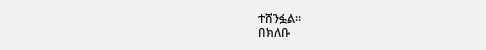ተሸንፏል።
በክለቡ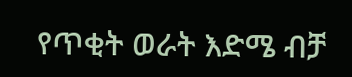የጥቂት ወራት እድሜ ብቻ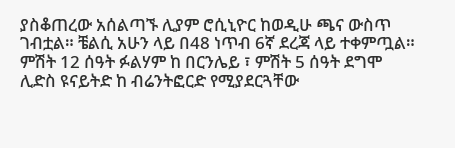ያስቆጠረው አሰልጣኙ ሊያም ሮሲኒዮር ከወዲሁ ጫና ውስጥ ገብቷል። ቼልሲ አሁን ላይ በ48 ነጥብ 6ኛ ደረጃ ላይ ተቀምጧል።
ምሽት 12 ሰዓት ፉልሃም ከ በርንሌይ ፣ ምሽት 5 ሰዓት ደግሞ ሊድስ ዩናይትድ ከ ብሬንትፎርድ የሚያደርጓቸው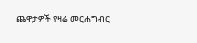ጨዋታዎች የዛሬ መርሐግብር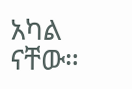አካል ናቸው።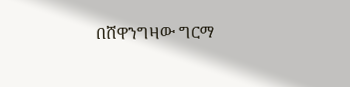በሸዋንግዛው ግርማ